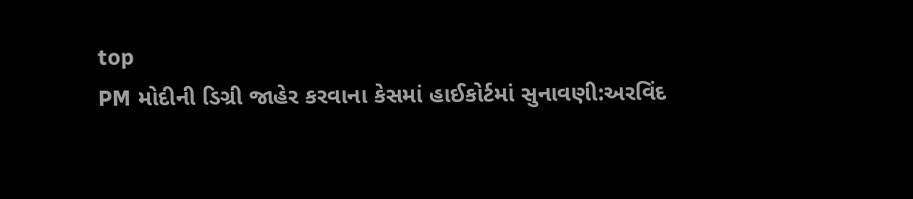top
PM મોદીની ડિગ્રી જાહેર કરવાના કેસમાં હાઈકોર્ટમાં સુનાવણી:અરવિંદ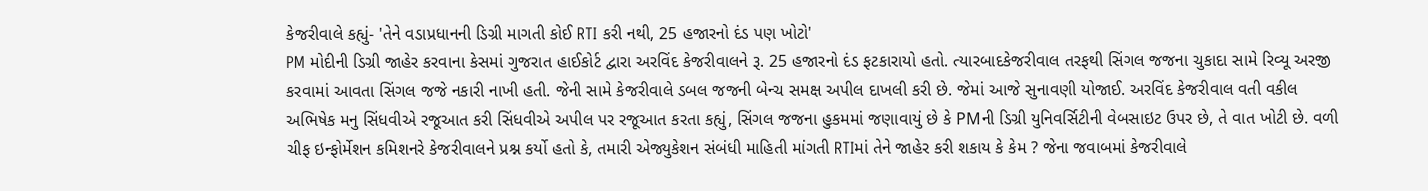કેજરીવાલે કહ્યું- 'તેને વડાપ્રધાનની ડિગ્રી માગતી કોઈ RTI કરી નથી, 25 હજારનો દંડ પણ ખોટો'
PM મોદીની ડિગ્રી જાહેર કરવાના કેસમાં ગુજરાત હાઈકોર્ટ દ્વારા અરવિંદ કેજરીવાલને રૂ. 25 હજારનો દંડ ફટકારાયો હતો. ત્યારબાદકેજરીવાલ તરફથી સિંગલ જજના ચુકાદા સામે રિવ્યૂ અરજી કરવામાં આવતા સિંગલ જજે નકારી નાખી હતી. જેની સામે કેજરીવાલે ડબલ જજની બેન્ચ સમક્ષ અપીલ દાખલી કરી છે. જેમાં આજે સુનાવણી યોજાઈ. અરવિંદ કેજરીવાલ વતી વકીલ અભિષેક મનુ સિંધવીએ રજૂઆત કરી સિંધવીએ અપીલ પર રજૂઆત કરતા કહ્યું, સિંગલ જજના હુકમમાં જણાવાયું છે કે PMની ડિગ્રી યુનિવર્સિટીની વેબસાઇટ ઉપર છે, તે વાત ખોટી છે. વળી ચીફ ઇન્ફોર્મેશન કમિશનરે કેજરીવાલને પ્રશ્ન કર્યો હતો કે, તમારી એજ્યુકેશન સંબંધી માહિતી માંગતી RTIમાં તેને જાહેર કરી શકાય કે કેમ ? જેના જવાબમાં કેજરીવાલે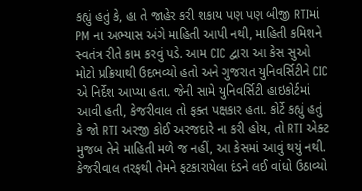કહ્યું હતું કે, હા તે જાહેર કરી શકાય પણ પણ બીજી RTIમાં PM ના અભ્યાસ અંગે માહિતી આપી નથી, માહિતી કમિશને સ્વતંત્ર રીતે કામ કરવું પડે. આમ CIC દ્વારા આ કેસ સુઓ મોટો પ્રક્રિયાથી ઉદભવ્યો હતો અને ગુજરાત યુનિવર્સિટીને CIC એ નિર્દેશ આપ્યા હતા. જેની સામે યુનિવર્સિટી હાઇકોર્ટમાં આવી હતી, કેજરીવાલ તો ફક્ત પક્ષકાર હતા. કોર્ટે કહ્યું હતું કે જો RTI અરજી કોઈ અરજદારે ના કરી હોય, તો RTI એક્ટ મુજબ તેને માહિતી મળે જ નહીં, આ કેસમાં આવું થયું નથી. કેજરીવાલ તરફથી તેમને ફટકારાયેલા દંડને લઈ વાંધો ઉઠાવ્યો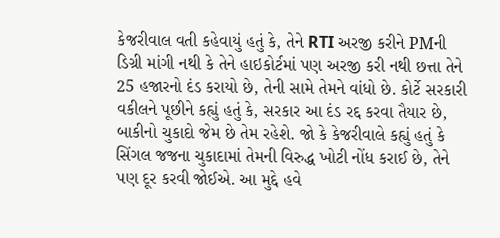કેજરીવાલ વતી કહેવાયું હતું કે, તેને RTI અરજી કરીને PMની ડિગ્રી માંગી નથી કે તેને હાઇકોર્ટમાં પણ અરજી કરી નથી છત્તા તેને 25 હજારનો દંડ કરાયો છે, તેની સામે તેમને વાંધો છે. કોર્ટે સરકારી વકીલને પૂછીને કહ્યું હતું કે, સરકાર આ દંડ રદ્દ કરવા તૈયાર છે, બાકીનો ચુકાદો જેમ છે તેમ રહેશે. જો કે કેજરીવાલે કહ્યું હતું કે સિંગલ જજના ચુકાદામાં તેમની વિરુદ્ધ ખોટી નોંધ કરાઈ છે, તેને પણ દૂર કરવી જોઈએ. આ મુદ્દે હવે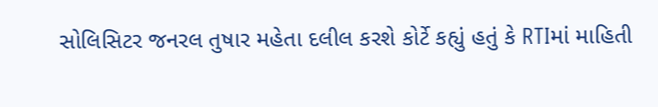સોલિસિટર જનરલ તુષાર મહેતા દલીલ કરશે કોર્ટે કહ્યું હતું કે RTIમાં માહિતી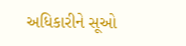અધિકારીને સૂઓ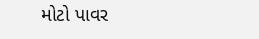મોટો પાવર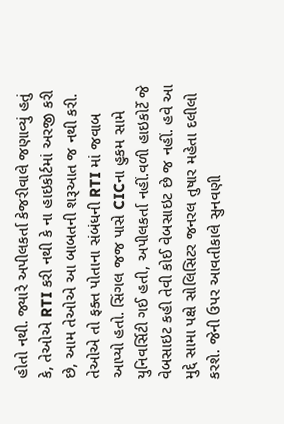હોતો નથી. જ્યારે અપીલકર્તા કેજરીવાલે જણાવ્યું હતું કે, તેઓએ RTI કરી નથી કે ના હાઇકોર્ટમાં અરજી કરી છે, આમ તેઓએ આ બાબતની શરૂઆત જ નથી કરી. તેઓએ તો ફક્ત પોતાના સંબંધની RTI માં જવાબ આપ્યો હતો. સિંગલ જજ પાસે CICના હુકમ સામે યુનિવર્સિટી ગઈ હતી, અપીલકર્તા નહીં.વળી હાઇકોર્ટે જે વેબસાઇટ કહી તેવી કોઈ વેબસાઇટ છે જ નહીં. હવે આ મુદ્દે સામા પક્ષે સોલિસિટર જનરલ તુષાર મહેતા દલીલો કરશે. જેની ઉપર આવતીકાલે સુનવણી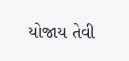યોજાય તેવી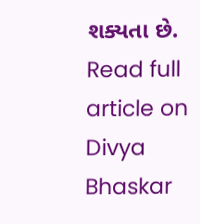શક્યતા છે.
Read full article on Divya Bhaskar